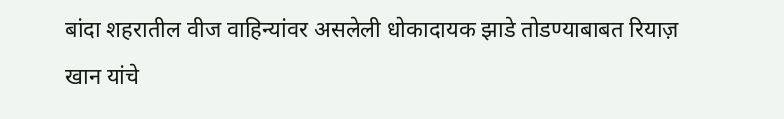बांदा शहरातील वीज वाहिन्यांवर असलेली धोकादायक झाडे तोडण्याबाबत रियाज़ खान यांचे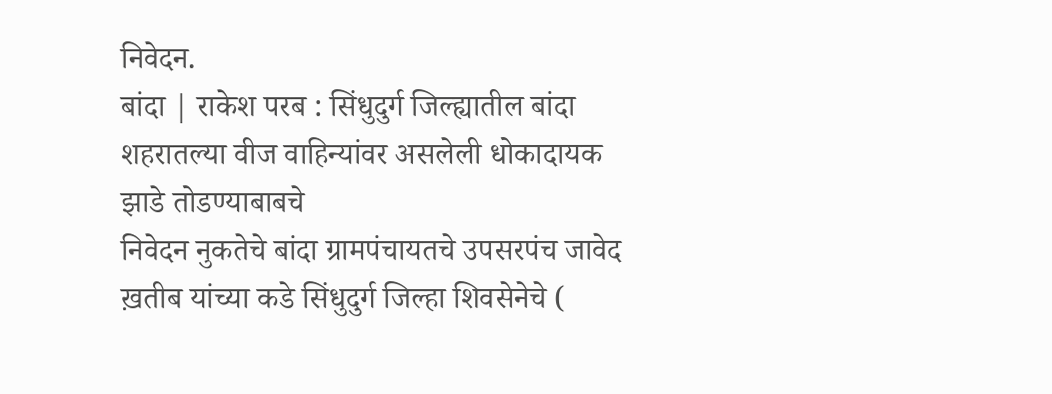निवेदन.
बांदा | राकेश परब : सिंधुदुर्ग जिल्ह्यातील बांदा शहरातल्या वीज वाहिन्यांवर असलेली धोकादायक झाडे तोडण्याबाबचे
निवेदन नुकतेचे बांदा ग्रामपंचायतचे उपसरपंच जावेद ख़तीब यांच्या कडे सिंधुदुर्ग जिल्हा शिवसेनेचे (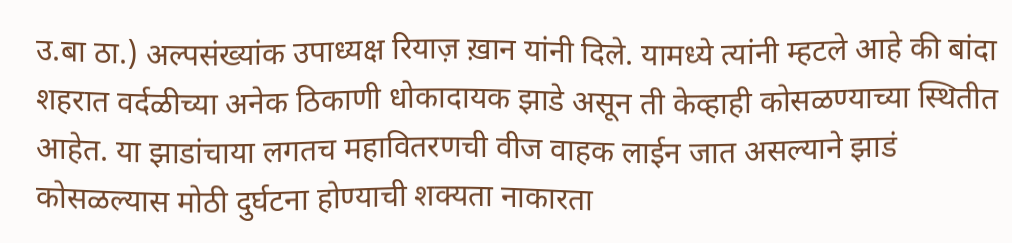उ.बा ठा.) अल्पसंख्यांक उपाध्यक्ष रियाज़ ख़ान यांनी दिले. यामध्ये त्यांनी म्हटले आहे की बांदा शहरात वर्दळीच्या अनेक ठिकाणी धोकादायक झाडे असून ती केव्हाही कोसळण्याच्या स्थितीत आहेत. या झाडांचाया लगतच महावितरणची वीज वाहक लाईन जात असल्याने झाडं कोसळल्यास मोठी दुर्घटना होण्याची शक्यता नाकारता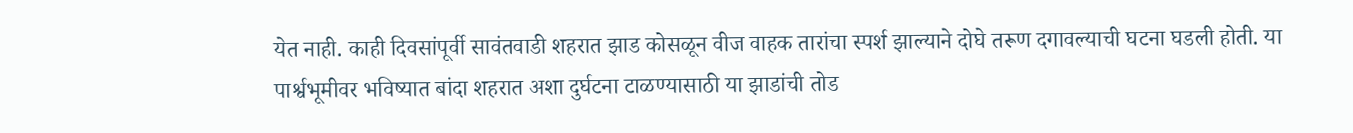येत नाही. काही दिवसांपूर्वी सावंतवाडी शहरात झाड कोसळून वीज वाहक तारांचा स्पर्श झाल्याने दोघे तरूण दगावल्याची घटना घडली होती. या पार्श्वभूमीवर भविष्यात बांदा शहरात अशा दुर्घटना टाळण्यासाठी या झाडांची तोड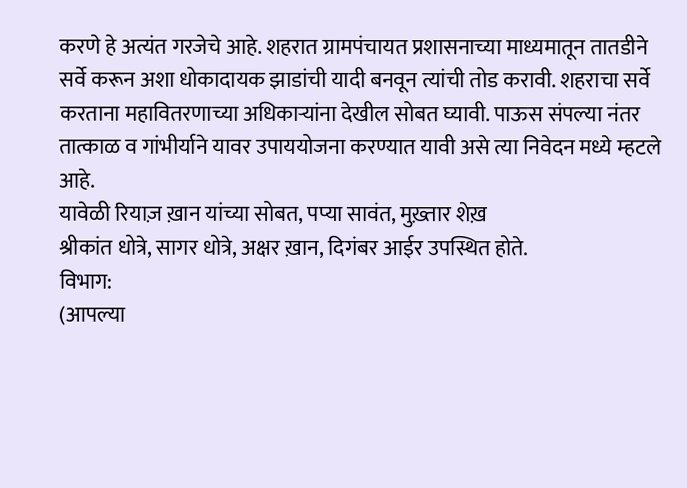करणे हे अत्यंत गरजेचे आहे. शहरात ग्रामपंचायत प्रशासनाच्या माध्यमातून तातडीने सर्वे करून अशा धोकादायक झाडांची यादी बनवून त्यांची तोड करावी. शहराचा सर्वे करताना महावितरणाच्या अधिकाऱ्यांना देखील सोबत घ्यावी. पाऊस संपल्या नंतर तात्काळ व गांभीर्याने यावर उपाययोजना करण्यात यावी असे त्या निवेदन मध्ये म्हटले आहे.
यावेळी रियाज़ ख़ान यांच्या सोबत, पप्या सावंत, मुख़्तार शेख़
श्रीकांत धोत्रे, सागर धोत्रे, अक्षर ख़ान, दिगंबर आईर उपस्थित होते.
विभाग:
(आपल्या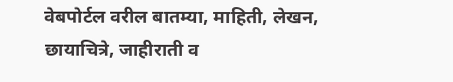वेबपोर्टल वरील बातम्या, माहिती, लेखन, छायाचित्रे, जाहीराती व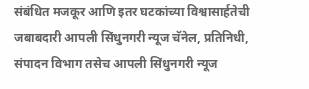संबंधित मजकूर आणि इतर घटकांच्या विश्वासार्हतेची जबाबदारी आपली सिंधुनगरी न्यूज चॅनेल, प्रतिनिधी, संपादन विभाग तसेच आपली सिंधुनगरी न्यूज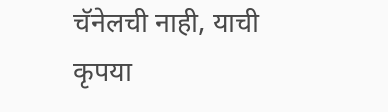चॅनेलची नाही, याची कृपया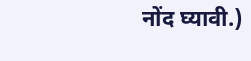नोंद घ्यावी.)